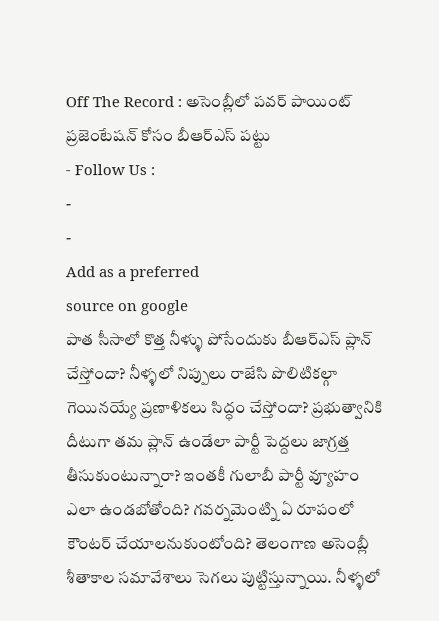Off The Record : అసెంబ్లీలో పవర్ పాయింట్ ప్రజెంటేషన్ కోసం బీఆర్ఎస్ పట్టు
- Follow Us :
-
-
Add as a preferred
source on google
పాత సీసాలో కొత్త నీళ్ళు పోసేందుకు బీఆర్ఎస్ ప్లాన్ చేస్తోందా? నీళ్ళలో నిప్పులు రాజేసి పొలిటికల్గా గెయినయ్యే ప్రణాళికలు సిద్ధం చేస్తోందా? ప్రభుత్వానికి దీటుగా తమ ప్లాన్ ఉండేలా పార్టీ పెద్దలు జాగ్రత్త తీసుకుంటున్నారా? ఇంతకీ గులాబీ పార్టీ వ్యూహం ఎలా ఉండబోతోంది? గవర్నమెంట్ని ఏ రూపంలో కౌంటర్ చేయాలనుకుంటోంది? తెలంగాణ అసెంబ్లీ శీతాకాల సమావేశాలు సెగలు పుట్టిస్తున్నాయి. నీళ్ళలో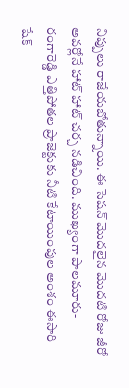నిప్పులు రాజేయబోతున్నాయి. ఈ సెషన్ మొదలైన మొదటి రోజు జీరో అవర్లోనే హాట్ హాట్ చర్చ నడిచింది. ముఖ్యంగా పాలమూరు- రంగారెడ్డి ఎత్తిపోతల ప్రాజెక్టుకు నీటి కేటాయింపుల అంశం ఈసారి షేక్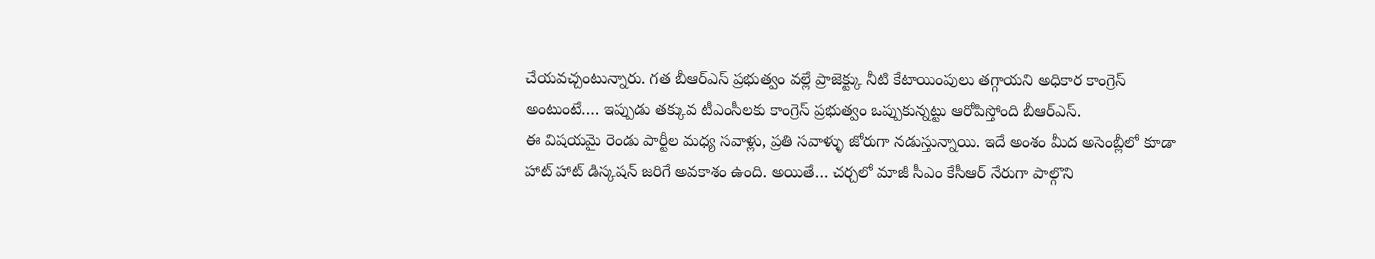చేయవచ్చంటున్నారు. గత బీఆర్ఎస్ ప్రభుత్వం వల్లే ప్రాజెక్ట్కు నీటి కేటాయింపులు తగ్గాయని అధికార కాంగ్రెస్ అంటుంటే…. ఇప్పుడు తక్కువ టీఎంసీలకు కాంగ్రెస్ ప్రభుత్వం ఒప్పుకున్నట్టు ఆరోపిస్తోంది బీఆర్ఎస్.
ఈ విషయమై రెండు పార్టీల మధ్య సవాళ్లు, ప్రతి సవాళ్ళు జోరుగా నడుస్తున్నాయి. ఇదే అంశం మీద అసెంబ్లీలో కూడా హాట్ హాట్ డిస్కషన్ జరిగే అవకాశం ఉంది. అయితే… చర్చలో మాజీ సీఎం కేసీఆర్ నేరుగా పాల్గొని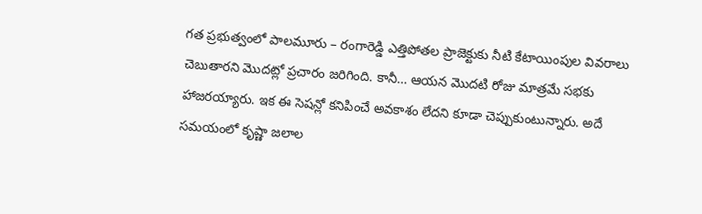గత ప్రభుత్వంలో పాలమూరు – రంగారెడ్డి ఎత్తిపోతల ప్రాజెక్టుకు నీటి కేటాయింపుల వివరాలు చెబుతారని మొదట్లో ప్రచారం జరిగింది. కానీ… ఆయన మొదటి రోజు మాత్రమే సభకు హాజరయ్యారు. ఇక ఈ సెషన్లో కనిపించే అవకాశం లేదని కూడా చెప్పుకుంటున్నారు. అదే సమయంలో కృష్ణా జలాల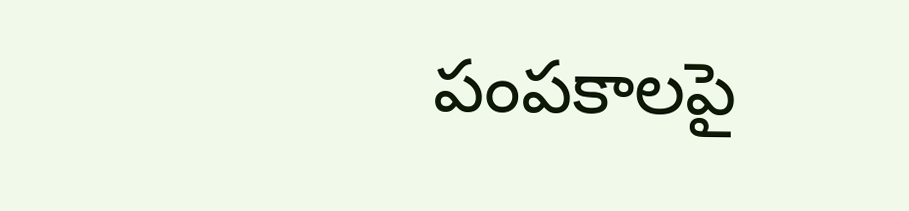పంపకాలపై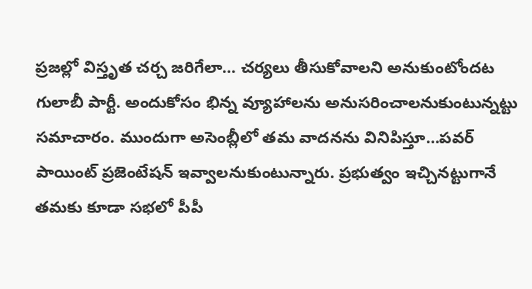ప్రజల్లో విస్తృత చర్చ జరిగేలా… చర్యలు తీసుకోవాలని అనుకుంటోందట గులాబీ పార్టీ. అందుకోసం భిన్న వ్యూహాలను అనుసరించాలనుకుంటున్నట్టు సమాచారం. ముందుగా అసెంబ్లీలో తమ వాదనను వినిపిస్తూ…పవర్ పాయింట్ ప్రజెంటేషన్ ఇవ్వాలనుకుంటున్నారు. ప్రభుత్వం ఇచ్చినట్టుగానే తమకు కూడా సభలో పీపీ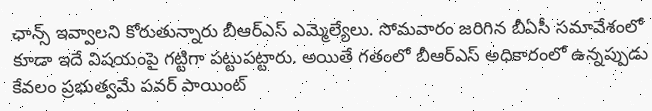ఛాన్స్ ఇవ్వాలని కోరుతున్నారు బీఆర్ఎస్ ఎమ్మెల్యేలు. సోమవారం జరిగిన బీఏసీ సమావేశంలో కూడా ఇదే విషయంపై గట్టిగా పట్టుపట్టారు. అయితే గతంలో బీఆర్ఎస్ అధికారంలో ఉన్నప్పుడు కేవలం ప్రభుత్వమే పవర్ పాయింట్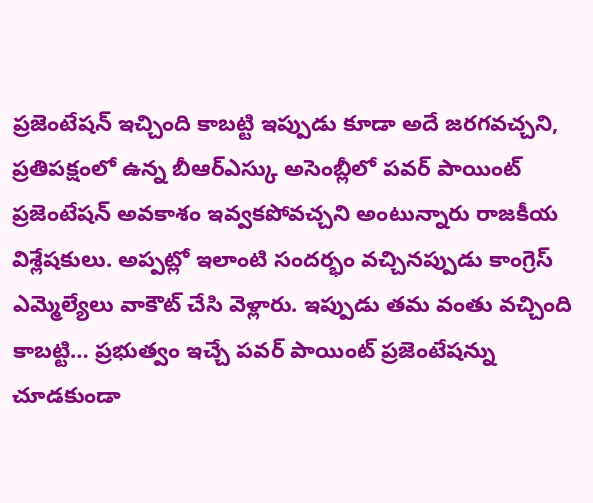ప్రజెంటేషన్ ఇచ్చింది కాబట్టి ఇప్పుడు కూడా అదే జరగవచ్చని, ప్రతిపక్షంలో ఉన్న బీఆర్ఎస్కు అసెంబ్లీలో పవర్ పాయింట్ ప్రజెంటేషన్ అవకాశం ఇవ్వకపోవచ్చని అంటున్నారు రాజకీయ విశ్లేషకులు. అప్పట్లో ఇలాంటి సందర్భం వచ్చినప్పుడు కాంగ్రెస్ ఎమ్మెల్యేలు వాకౌట్ చేసి వెళ్లారు. ఇప్పుడు తమ వంతు వచ్చింది కాబట్టి… ప్రభుత్వం ఇచ్చే పవర్ పాయింట్ ప్రజెంటేషన్ను చూడకుండా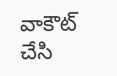వాకౌట్ చేసి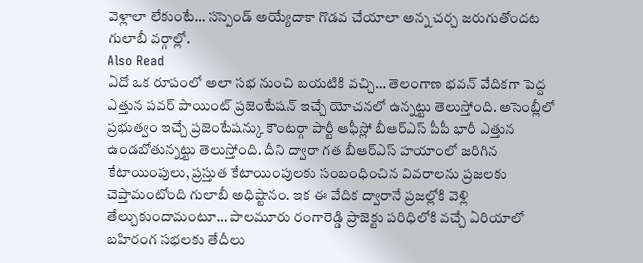వెళ్లాలా లేకుంటే… సస్పెండ్ అయ్యేదాకా గొడవ చేయాలా అన్న చర్చ జరుగుతోందట గులాబీ వర్గాల్లో.
Also Read
ఏదో ఒక రూపంలో అలా సభ నుంచి బయటికి వచ్చి… తెలంగాణ భవన్ వేదికగా పెద్ద ఎత్తున పవర్ పాయింట్ ప్రజెంటేషన్ ఇచ్చే యోచనలో ఉన్నట్టు తెలుస్తోంది. అసెంబ్లీలో ప్రభుత్వం ఇచ్చే ప్రజెంటేషన్కు కౌంటర్గా పార్టీ ఆఫీస్లో బీఆర్ఎస్ పీపీ భారీ ఎత్తున ఉండబోతున్నట్టు తెలుస్తోంది. దీని ద్వారా గత బీఆర్ఎస్ హయాంలో జరిగిన కేటాయింపులు, ప్రస్తుత కేటాయింపులకు సంబంధించిన వివరాలను ప్రజలకు చెప్తామంటోంది గులాబీ అధిష్టానం. ఇక ఈ వేదిక ద్వారానే ప్రజల్లోకి వెళ్లి తేల్చుకుందామంటూ… పాలమూరు రంగారెడ్డి ప్రాజెక్టు పరిధిలోకి వచ్చే ఏరియాలో బహిరంగ సభలకు తేదీలు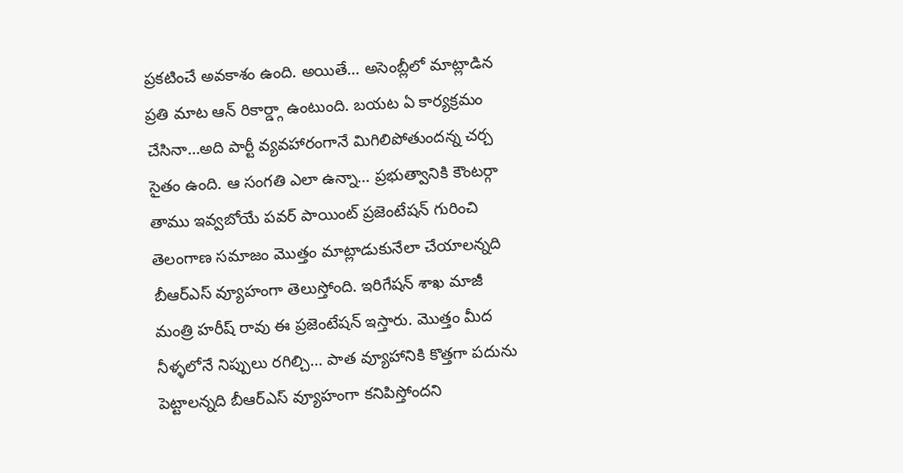ప్రకటించే అవకాశం ఉంది. అయితే… అసెంబ్లీలో మాట్లాడిన ప్రతి మాట ఆన్ రికార్డ్గా ఉంటుంది. బయట ఏ కార్యక్రమం చేసినా…అది పార్టీ వ్యవహారంగానే మిగిలిపోతుందన్న చర్చ సైతం ఉంది. ఆ సంగతి ఎలా ఉన్నా… ప్రభుత్వానికి కౌంటర్గా తాము ఇవ్వబోయే పవర్ పాయింట్ ప్రజెంటేషన్ గురించి తెలంగాణ సమాజం మొత్తం మాట్లాడుకునేలా చేయాలన్నది బీఆర్ఎస్ వ్యూహంగా తెలుస్తోంది. ఇరిగేషన్ శాఖ మాజీ మంత్రి హరీష్ రావు ఈ ప్రజెంటేషన్ ఇస్తారు. మొత్తం మీద నీళ్ళలోనే నిప్పులు రగిల్చి… పాత వ్యూహానికి కొత్తగా పదును పెట్టాలన్నది బీఆర్ఎస్ వ్యూహంగా కనిపిస్తోందని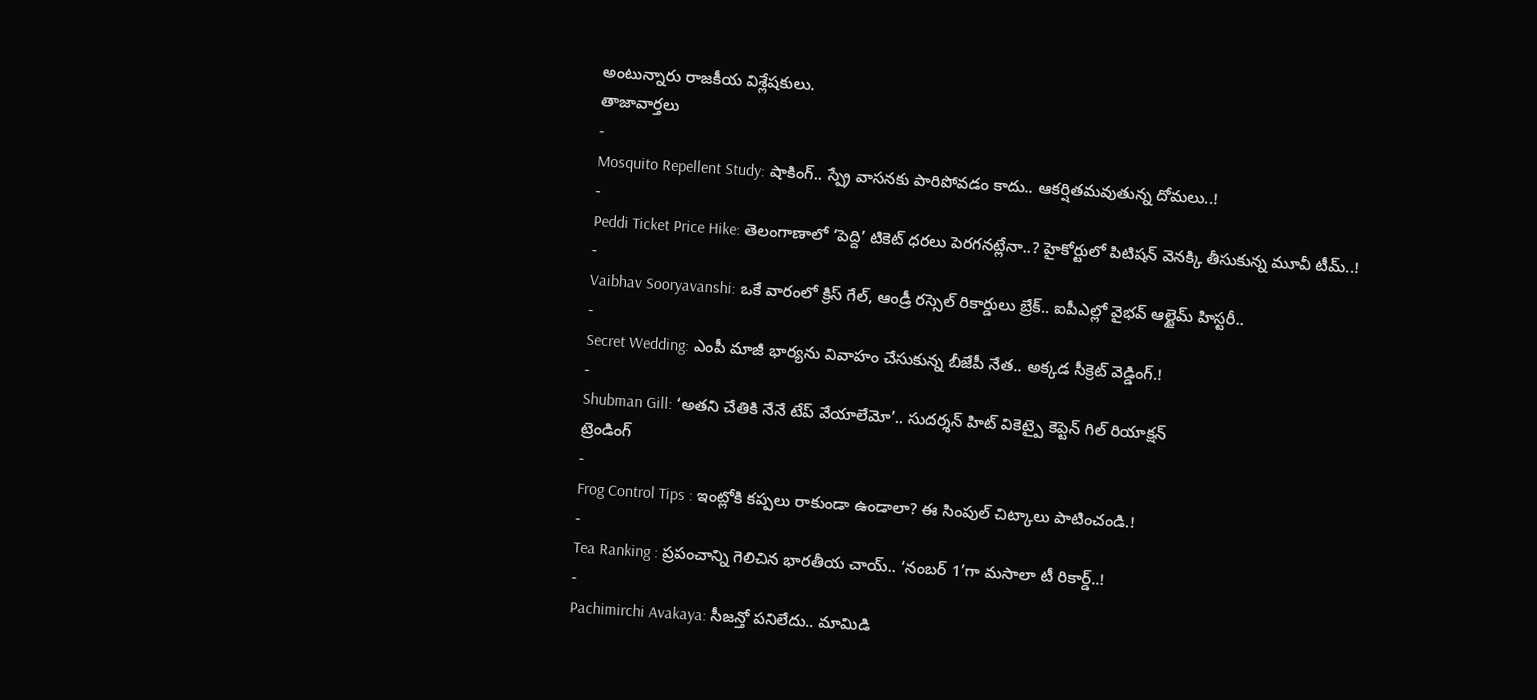అంటున్నారు రాజకీయ విశ్లేషకులు.
తాజావార్తలు
-
Mosquito Repellent Study: షాకింగ్.. స్ప్రే వాసనకు పారిపోవడం కాదు.. ఆకర్షితమవుతున్న దోమలు..!
-
Peddi Ticket Price Hike: తెలంగాణాలో ‘పెద్ది’ టికెట్ ధరలు పెరగనట్లేనా..? హైకోర్టులో పిటిషన్ వెనక్కి తీసుకున్న మూవీ టీమ్..!
-
Vaibhav Sooryavanshi: ఒకే వారంలో క్రిస్ గేల్, ఆండ్రీ రస్సెల్ రికార్డులు బ్రేక్.. ఐపీఎల్లో వైభవ్ ఆల్టైమ్ హిస్టరీ..
-
Secret Wedding: ఎంపీ మాజీ భార్యను వివాహం చేసుకున్న బీజేపీ నేత.. అక్కడ సీక్రెట్ వెడ్డింగ్.!
-
Shubman Gill: ‘అతని చేతికి నేనే టేప్ వేయాలేమో’.. సుదర్శన్ హిట్ వికెట్పై కెప్టెన్ గిల్ రియాక్షన్
ట్రెండింగ్
-
Frog Control Tips : ఇంట్లోకి కప్పలు రాకుండా ఉండాలా? ఈ సింపుల్ చిట్కాలు పాటించండి.!
-
Tea Ranking : ప్రపంచాన్ని గెలిచిన భారతీయ చాయ్.. ‘నంబర్ 1’గా మసాలా టీ రికార్డ్..!
-
Pachimirchi Avakaya: సీజన్తో పనిలేదు.. మామిడి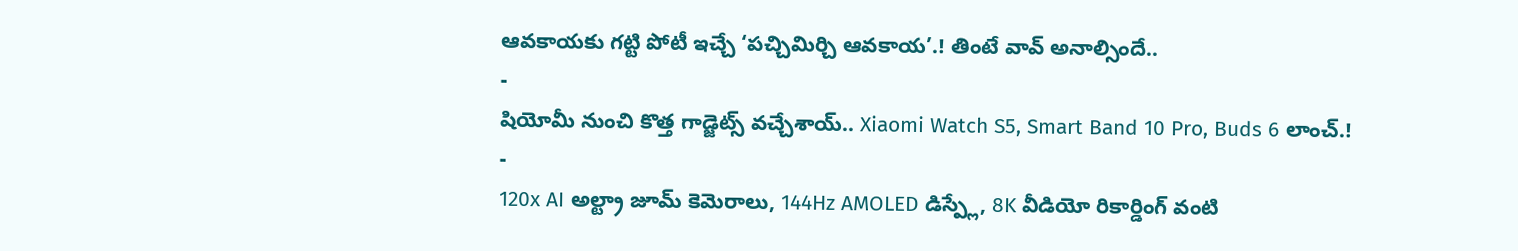ఆవకాయకు గట్టి పోటీ ఇచ్చే ‘పచ్చిమిర్చి ఆవకాయ’.! తింటే వావ్ అనాల్సిందే..
-
షియోమీ నుంచి కొత్త గాడ్జెట్స్ వచ్చేశాయ్.. Xiaomi Watch S5, Smart Band 10 Pro, Buds 6 లాంచ్.!
-
120x AI అల్ట్రా జూమ్ కెమెరాలు, 144Hz AMOLED డిస్ప్లే, 8K వీడియో రికార్డింగ్ వంటి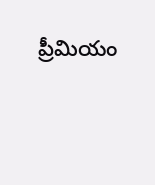ప్రీమియం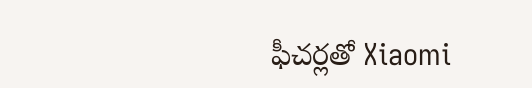ఫీచర్లతో Xiaomi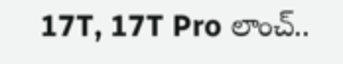17T, 17T Pro లాంచ్..